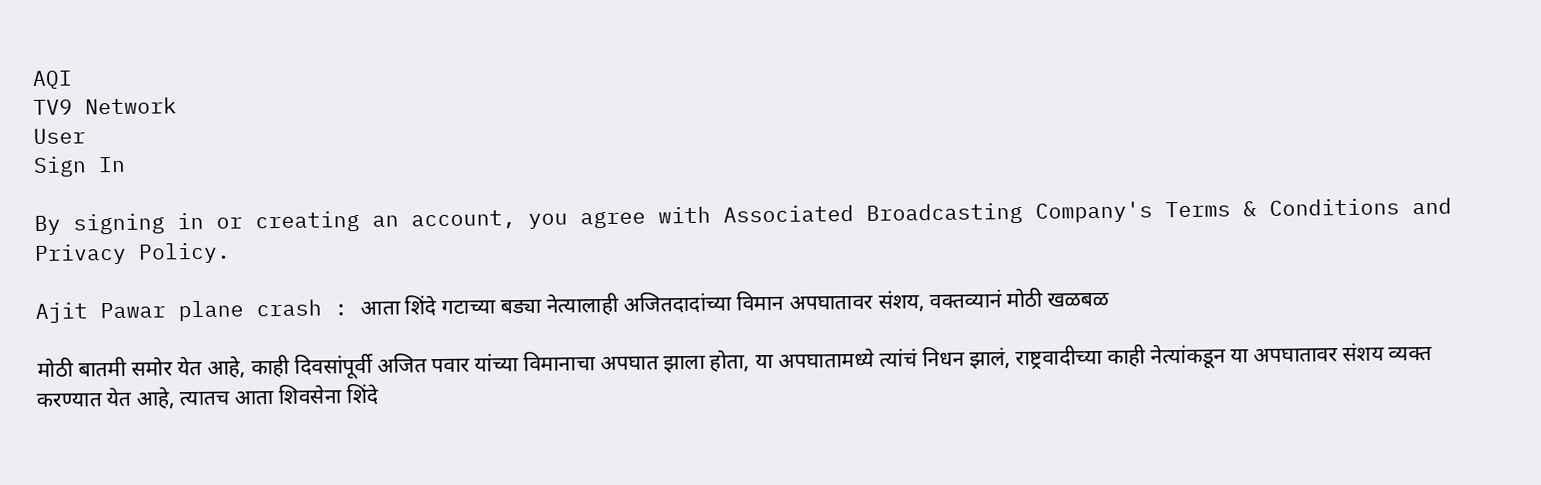AQI
TV9 Network
User
Sign In

By signing in or creating an account, you agree with Associated Broadcasting Company's Terms & Conditions and Privacy Policy.

Ajit Pawar plane crash : आता शिंदे गटाच्या बड्या नेत्यालाही अजितदादांच्या विमान अपघातावर संशय, वक्तव्यानं मोठी खळबळ

मोठी बातमी समोर येत आहे, काही दिवसांपूर्वी अजित पवार यांच्या विमानाचा अपघात झाला होता, या अपघातामध्ये त्यांचं निधन झालं, राष्ट्रवादीच्या काही नेत्यांकडून या अपघातावर संशय व्यक्त करण्यात येत आहे, त्यातच आता शिवसेना शिंदे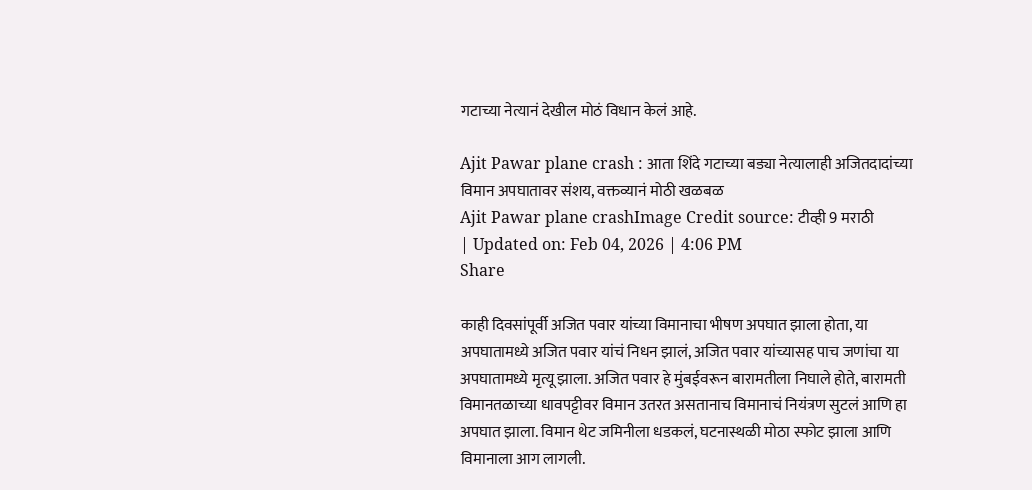गटाच्या नेत्यानं देखील मोठं विधान केलं आहे.

Ajit Pawar plane crash : आता शिंदे गटाच्या बड्या नेत्यालाही अजितदादांच्या विमान अपघातावर संशय, वक्तव्यानं मोठी खळबळ
Ajit Pawar plane crashImage Credit source: टीव्ही 9 मराठी
| Updated on: Feb 04, 2026 | 4:06 PM
Share

काही दिवसांपूर्वी अजित पवार यांच्या विमानाचा भीषण अपघात झाला होता, या अपघातामध्ये अजित पवार यांचं निधन झालं, अजित पवार यांच्यासह पाच जणांचा या अपघातामध्ये मृत्यू झाला. अजित पवार हे मुंबईवरून बारामतीला निघाले होते, बारामती विमानतळाच्या धावपट्टीवर विमान उतरत असतानाच विमानाचं नियंत्रण सुटलं आणि हा अपघात झाला. विमान थेट जमिनीला धडकलं, घटनास्थळी मोठा स्फोट झाला आणि विमानाला आग लागली.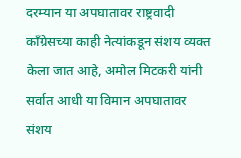दरम्यान या अपघातावर राष्ट्रवादी काँग्रेसच्या काही नेत्यांकडून संशय व्यक्त केला जात आहे, अमोल मिटकरी यांनी सर्वात आधी या विमान अपघातावर संशय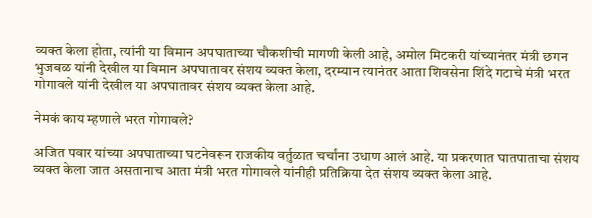व्यक्त केला होता, त्यांनी या विमान अपघाताच्या चौकशीची मागणी केली आहे, अमोल मिटकरी यांच्यानंतर मंत्री छगन भुजबळ यांनी देखील या विमान अपघातावर संशय व्यक्त केला, दरम्यान त्यानंतर आता शिवसेना शिंदे गटाचे मंत्री भरत गोगावले यांनी देखील या अपघातावर संशय व्यक्त केला आहे.

नेमकं काय म्हणाले भरत गोगावले?

अजित पवार यांच्या अपघाताच्या घटनेवरून राजकीय वर्तुळात चर्चांना उधाण आलं आहे. या प्रकरणात घातपाताचा संशय व्यक्त केला जात असतानाच आता मंत्री भरत गोगावले यांनीही प्रतिक्रिया देत संशय व्यक्त केला आहे.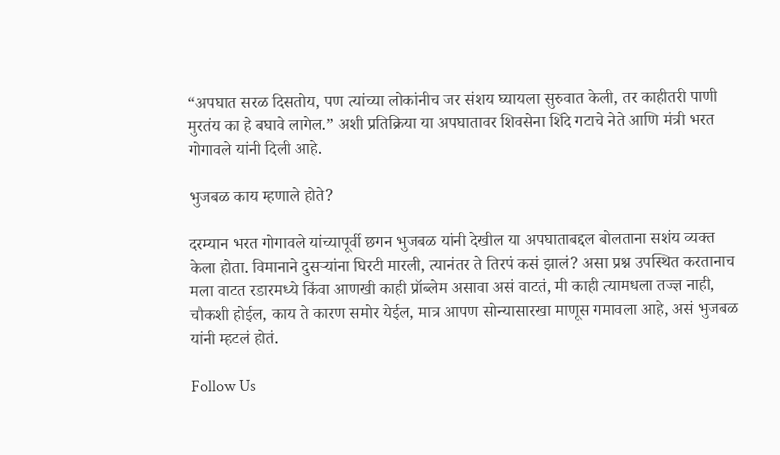“अपघात सरळ दिसतोय, पण त्यांच्या लोकांनीच जर संशय घ्यायला सुरुवात केली, तर काहीतरी पाणी मुरतंय का हे बघावे लागेल.” अशी प्रतिक्रिया या अपघातावर शिवसेना शिंदे गटाचे नेते आणि मंत्री भरत गोगावले यांनी दिली आहे.

भुजबळ काय म्हणाले होते?

दरम्यान भरत गोगावले यांच्यापूर्वी छगन भुजबळ यांनी देखील या अपघाताबद्दल बोलताना सशंय व्यक्त केला होता. विमानाने दुसऱ्यांना घिरटी मारली, त्यानंतर ते तिरपं कसं झालं? असा प्रश्न उपस्थित करतानाच मला वाटत रडारमध्ये किंवा आणखी काही प्रॉब्लेम असावा असं वाटतं, मी काही त्यामधला तज्ज्ञ नाही, चौकशी होईल, काय ते कारण समोर येईल, मात्र आपण सोन्यासारखा माणूस गमावला आहे, असं भुजबळ यांनी म्हटलं होतं.

Follow Us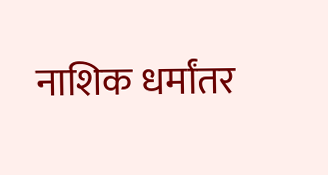नाशिक धर्मांतर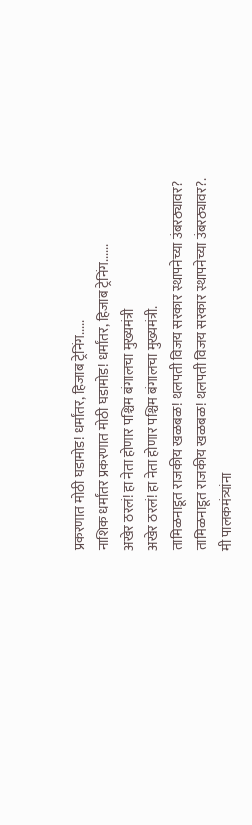प्रकरणात मोठी घडामोड! धर्मांतर, हिजाब ट्रेनिंग.....
नाशिक धर्मांतर प्रकरणात मोठी घडामोड! धर्मांतर, हिजाब ट्रेनिंग......
अखेर ठरलं! हा नेता होणार पश्चिम बंगालचा मुख्यमंत्री
अखेर ठरलं! हा नेता होणार पश्चिम बंगालचा मुख्यमंत्री.
तामिळनाडूत राजकीय खळबळ! थलपती विजय सरकार स्थापनेच्या उंबरठ्यावर?
तामिळनाडूत राजकीय खळबळ! थलपती विजय सरकार स्थापनेच्या उंबरठ्यावर?.
मी पालकमंत्र्यांना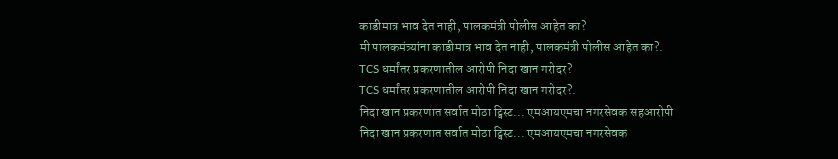काडीमात्र भाव देत नाही, पालकमंत्री पोलीस आहेत का?
मी पालकमंत्र्यांना काडीमात्र भाव देत नाही, पालकमंत्री पोलीस आहेत का?.
TCS धर्मांतर प्रकरणातील आरोपी निदा खान गरोदर?
TCS धर्मांतर प्रकरणातील आरोपी निदा खान गरोदर?.
निदा खान प्रकरणात सर्वात मोठा ट्विस्ट... एमआयएमचा नगरसेवक सहआरोपी
निदा खान प्रकरणात सर्वात मोठा ट्विस्ट... एमआयएमचा नगरसेवक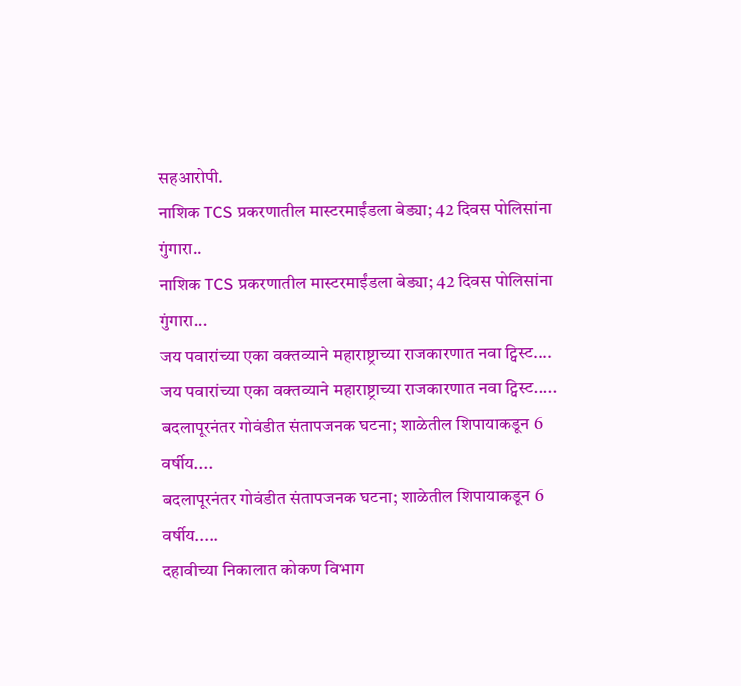सहआरोपी.
नाशिक TCS प्रकरणातील मास्टरमाईंडला बेड्या; 42 दिवस पोलिसांना गुंगारा..
नाशिक TCS प्रकरणातील मास्टरमाईंडला बेड्या; 42 दिवस पोलिसांना गुंगारा...
जय पवारांच्या एका वक्तव्याने महाराष्ट्राच्या राजकारणात नवा ट्विस्ट....
जय पवारांच्या एका वक्तव्याने महाराष्ट्राच्या राजकारणात नवा ट्विस्ट.....
बदलापूरनंतर गोवंडीत संतापजनक घटना; शाळेतील शिपायाकडून 6 वर्षीय....
बदलापूरनंतर गोवंडीत संतापजनक घटना; शाळेतील शिपायाकडून 6 वर्षीय.....
दहावीच्या निकालात कोकण विभाग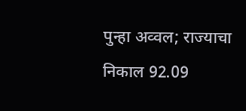पुन्हा अव्वल; राज्याचा निकाल 92.09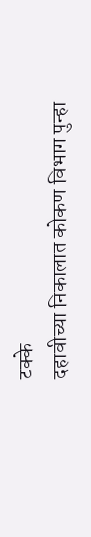टक्के
दहावीच्या निकालात कोकण विभाग पुन्हा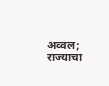अव्वल; राज्याचा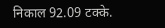निकाल 92.09 टक्के.